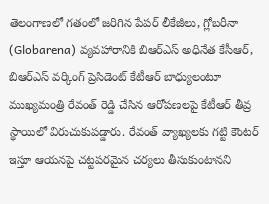తెలంగాణలో గతంలో జరిగిన పేపర్ లీకేజీలు, గ్లోబరీనా (Globarena) వ్యవహారానికి బిఆర్ఎస్ అధినేత కేసీఆర్, బిఆర్ఎస్ వర్కింగ్ ప్రెసిడెంట్ కేటీఆర్ బాధ్యులంటూ ముఖ్యమంత్రి రేవంత్ రెడ్డి చేసిన ఆరోపణలపై కేటీఆర్ తీవ్ర స్థాయిలో విరుచుకుపడ్డారు. రేవంత్ వ్యాఖ్యలకు గట్టి కౌంటర్ ఇస్తూ ఆయనపై చట్టపరమైన చర్యలు తీసుకుంటానని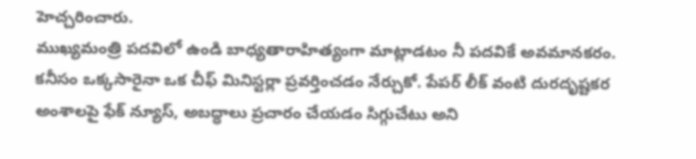హెచ్చరించారు.
ముఖ్యమంత్రి పదవిలో ఉండి బాధ్యతారాహిత్యంగా మాట్లాడటం నీ పదవికే అవమానకరం. కనీసం ఒక్కసారైనా ఒక చీఫ్ మినిస్టర్లా ప్రవర్తించడం నేర్చుకో. పేపర్ లీక్ వంటి దురదృష్టకర అంశాలపై ఫేక్ న్యూస్, అబద్ధాలు ప్రచారం చేయడం సిగ్గుచేటు అని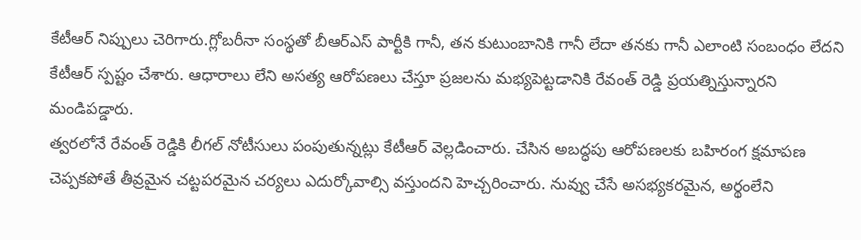కేటీఆర్ నిప్పులు చెరిగారు.గ్లోబరీనా సంస్థతో బీఆర్ఎస్ పార్టీకి గానీ, తన కుటుంబానికి గానీ లేదా తనకు గానీ ఎలాంటి సంబంధం లేదని కేటీఆర్ స్పష్టం చేశారు. ఆధారాలు లేని అసత్య ఆరోపణలు చేస్తూ ప్రజలను మభ్యపెట్టడానికి రేవంత్ రెడ్డి ప్రయత్నిస్తున్నారని మండిపడ్డారు.
త్వరలోనే రేవంత్ రెడ్డికి లీగల్ నోటీసులు పంపుతున్నట్లు కేటీఆర్ వెల్లడించారు. చేసిన అబద్ధపు ఆరోపణలకు బహిరంగ క్షమాపణ చెప్పకపోతే తీవ్రమైన చట్టపరమైన చర్యలు ఎదుర్కోవాల్సి వస్తుందని హెచ్చరించారు. నువ్వు చేసే అసభ్యకరమైన, అర్థంలేని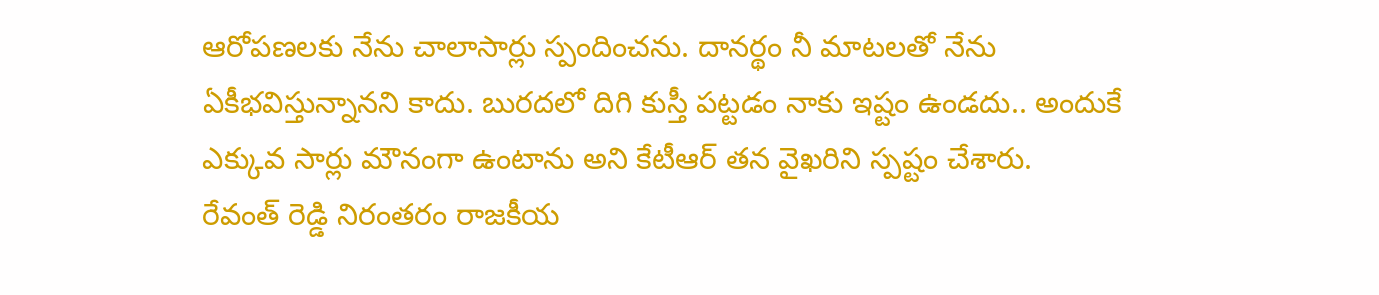ఆరోపణలకు నేను చాలాసార్లు స్పందించను. దానర్థం నీ మాటలతో నేను ఏకీభవిస్తున్నానని కాదు. బురదలో దిగి కుస్తీ పట్టడం నాకు ఇష్టం ఉండదు.. అందుకే ఎక్కువ సార్లు మౌనంగా ఉంటాను అని కేటీఆర్ తన వైఖరిని స్పష్టం చేశారు.
రేవంత్ రెడ్డి నిరంతరం రాజకీయ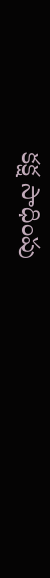కక్ష సాధింపు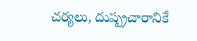చర్యలు, దుష్ప్రచారానికే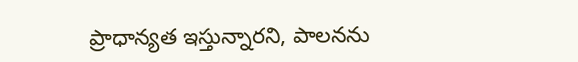ప్రాధాన్యత ఇస్తున్నారని, పాలనను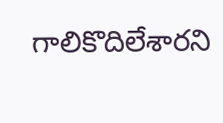గాలికొదిలేశారని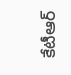కేటీఆర్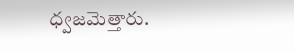ధ్వజమెత్తారు.